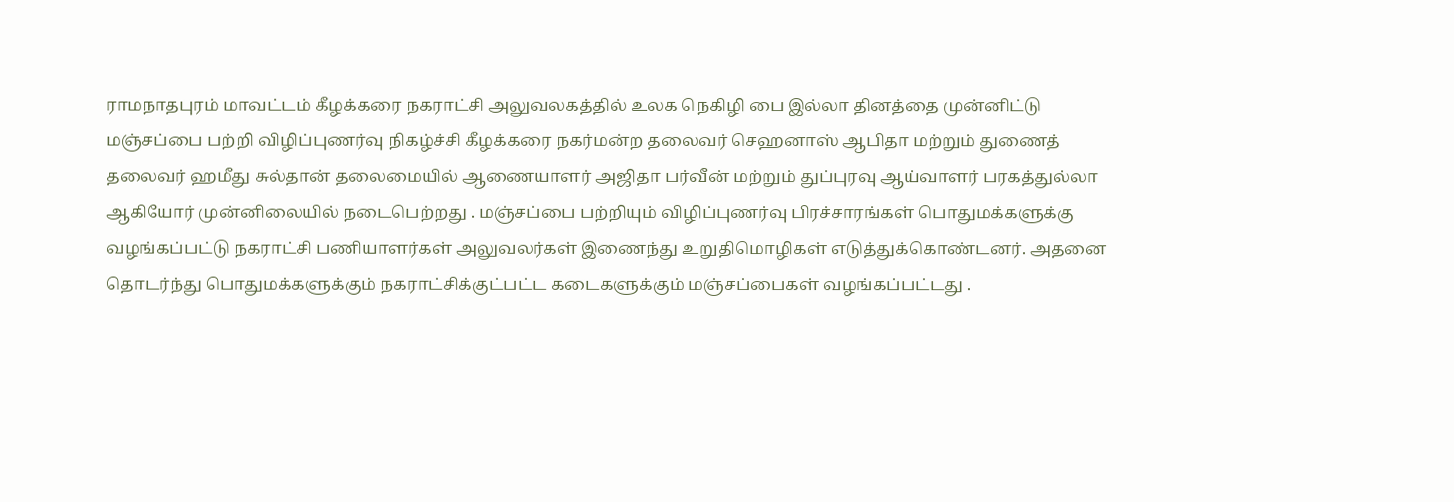ராமநாதபுரம் மாவட்டம் கீழக்கரை நகராட்சி அலுவலகத்தில் உலக நெகிழி பை இல்லா தினத்தை முன்னிட்டு மஞ்சப்பை பற்றி விழிப்புணர்வு நிகழ்ச்சி கீழக்கரை நகர்மன்ற தலைவர் செஹனாஸ் ஆபிதா மற்றும் துணைத் தலைவர் ஹமீது சுல்தான் தலைமையில் ஆணையாளர் அஜிதா பர்வீன் மற்றும் துப்புரவு ஆய்வாளர் பரகத்துல்லா ஆகியோர் முன்னிலையில் நடைபெற்றது . மஞ்சப்பை பற்றியும் விழிப்புணர்வு பிரச்சாரங்கள் பொதுமக்களுக்கு வழங்கப்பட்டு நகராட்சி பணியாளர்கள் அலுவலர்கள் இணைந்து உறுதிமொழிகள் எடுத்துக்கொண்டனர். அதனை தொடர்ந்து பொதுமக்களுக்கும் நகராட்சிக்குட்பட்ட கடைகளுக்கும் மஞ்சப்பைகள் வழங்கப்பட்டது .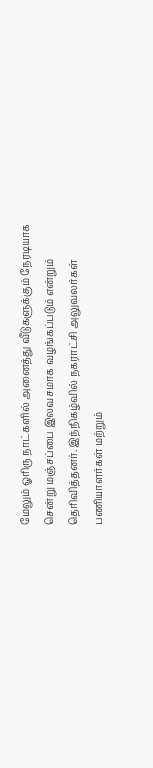மேலும் ஓரிரு நாட்களில் அனைத்து வீடுகளுக்கும் நேரடியாக சென்று மஞ்சப்பை இலவசமாக வழங்கப்படும் என்றும் தெரிவித்தனர். இந்நிகழ்வில் நகராட்சி அலுவலர்கள் பணியாளர்கள் மற்றும்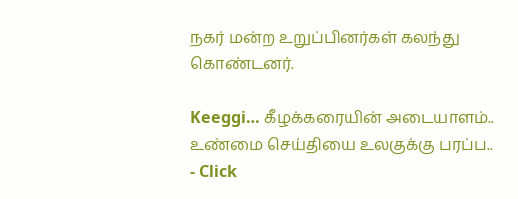நகர் மன்ற உறுப்பினர்கள் கலந்து கொண்டனர்.

Keeggi… கீழக்கரையின் அடையாளம்..
உண்மை செய்தியை உலகுக்கு பரப்ப..
- Click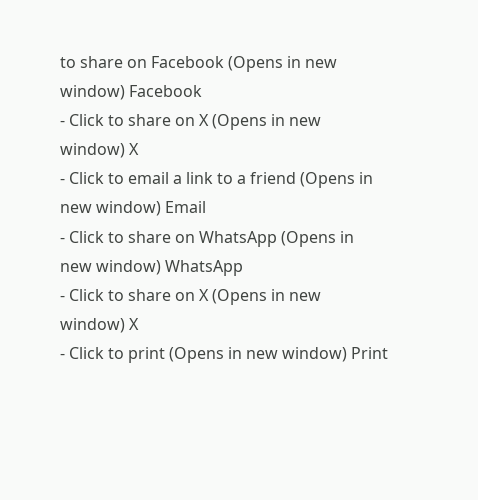to share on Facebook (Opens in new window) Facebook
- Click to share on X (Opens in new window) X
- Click to email a link to a friend (Opens in new window) Email
- Click to share on WhatsApp (Opens in new window) WhatsApp
- Click to share on X (Opens in new window) X
- Click to print (Opens in new window) Print